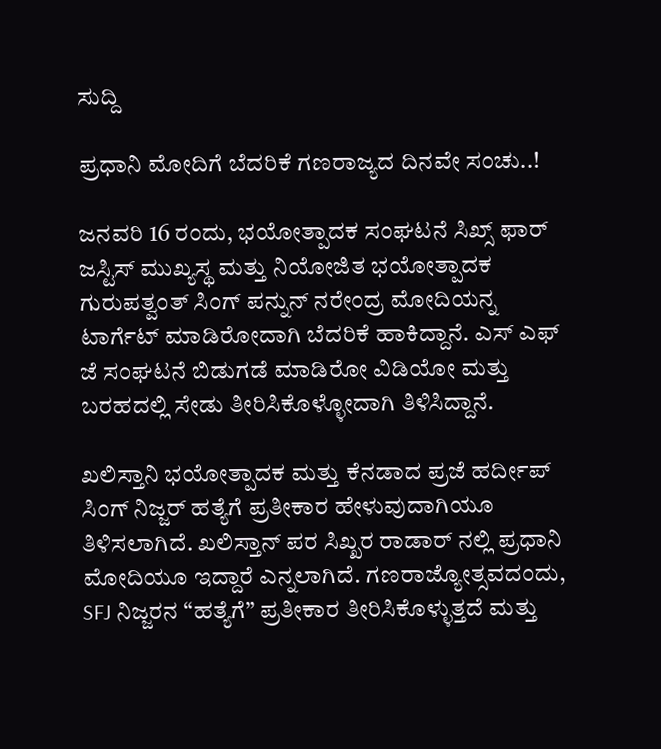ಸುದ್ದಿ

ಪ್ರಧಾನಿ ಮೋದಿಗೆ ಬೆದರಿಕೆ ಗಣರಾಜ್ಯದ ದಿನವೇ ಸಂಚು..!

ಜನವರಿ 16 ರಂದು, ಭಯೋತ್ಪಾದಕ ಸಂಘಟನೆ ಸಿಖ್ಸ್ ಫಾರ್ ಜಸ್ಟಿಸ್ ಮುಖ್ಯಸ್ಥ ಮತ್ತು ನಿಯೋಜಿತ ಭಯೋತ್ಪಾದಕ ಗುರುಪತ್ವಂತ್ ಸಿಂಗ್ ಪನ್ನುನ್ ನರೇಂದ್ರ ಮೋದಿಯನ್ನ ಟಾರ್ಗೆಟ್ ಮಾಡಿರೋದಾಗಿ ಬೆದರಿಕೆ ಹಾಕಿದ್ದಾನೆ. ಎಸ್ ಎಫ್ ಜೆ ಸಂಘಟನೆ ಬಿಡುಗಡೆ ಮಾಡಿರೋ ವಿಡಿಯೋ ಮತ್ತು ಬರಹದಲ್ಲಿ ಸೇಡು ತೀರಿಸಿಕೊಳ್ಳೋದಾಗಿ ತಿಳಿಸಿದ್ದಾನೆ.

ಖಲಿಸ್ತಾನಿ ಭಯೋತ್ಪಾದಕ ಮತ್ತು ಕೆನಡಾದ ಪ್ರಜೆ ಹರ್ದೀಪ್ ಸಿಂಗ್ ನಿಜ್ಜರ್ ಹತ್ಯೆಗೆ ಪ್ರತೀಕಾರ ಹೇಳುವುದಾಗಿಯೂ ತಿಳಿಸಲಾಗಿದೆ. ಖಲಿಸ್ತಾನ್ ಪರ ಸಿಖ್ಖರ ರಾಡಾರ್ ನಲ್ಲಿ ಪ್ರಧಾನಿ ಮೋದಿಯೂ ಇದ್ದಾರೆ ಎನ್ನಲಾಗಿದೆ. ಗಣರಾಜ್ಯೋತ್ಸವದಂದು, SFJ ನಿಜ್ಜರನ “ಹತ್ಯೆಗೆ” ಪ್ರತೀಕಾರ ತೀರಿಸಿಕೊಳ್ಳುತ್ತದೆ ಮತ್ತು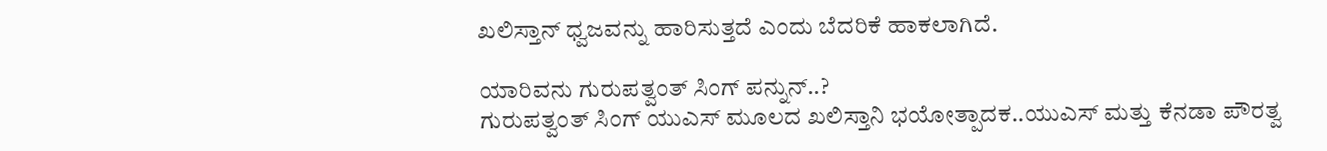ಖಲಿಸ್ತಾನ್ ಧ್ವಜವನ್ನು ಹಾರಿಸುತ್ತದೆ ಎಂದು ಬೆದರಿಕೆ ಹಾಕಲಾಗಿದೆ.

ಯಾರಿವನು ಗುರುಪತ್ವಂತ್ ಸಿಂಗ್ ಪನ್ನುನ್..?
ಗುರುಪತ್ವಂತ್ ಸಿಂಗ್ ಯುಎಸ್ ಮೂಲದ ಖಲಿಸ್ತಾನಿ ಭಯೋತ್ಪಾದಕ..ಯುಎಸ್ ಮತ್ತು ಕೆನಡಾ ಪೌರತ್ವ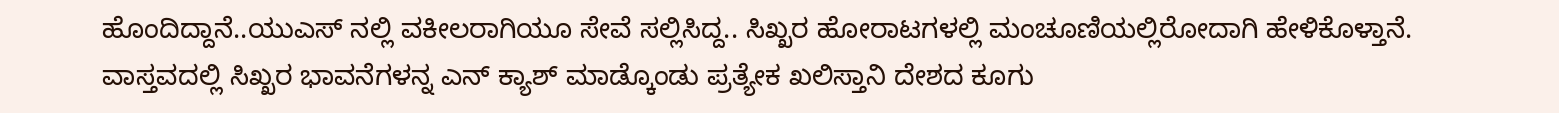ಹೊಂದಿದ್ದಾನೆ..ಯುಎಸ್ ನಲ್ಲಿ ವಕೀಲರಾಗಿಯೂ ಸೇವೆ ಸಲ್ಲಿಸಿದ್ದ.. ಸಿಖ್ಖರ ಹೋರಾಟಗಳಲ್ಲಿ ಮಂಚೂಣಿಯಲ್ಲಿರೋದಾಗಿ ಹೇಳಿಕೊಳ್ತಾನೆ. ವಾಸ್ತವದಲ್ಲಿ ಸಿಖ್ಖರ ಭಾವನೆಗಳನ್ನ ಎನ್ ಕ್ಯಾಶ್ ಮಾಡ್ಕೊಂಡು ಪ್ರತ್ಯೇಕ ಖಲಿಸ್ತಾನಿ ದೇಶದ ಕೂಗು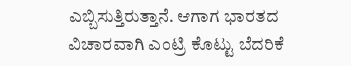ಎಬ್ಬಿಸುತ್ತಿರುತ್ತಾನೆ. ಆಗಾಗ ಭಾರತದ ವಿಚಾರವಾಗಿ ಎಂಟ್ರಿ ಕೊಟ್ಟು ಬೆದರಿಕೆ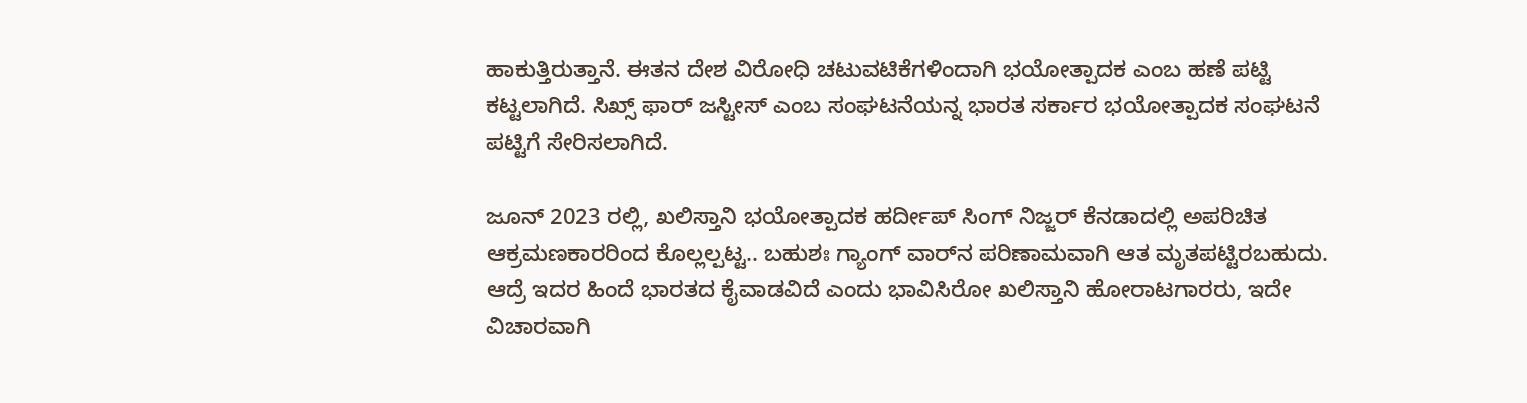ಹಾಕುತ್ತಿರುತ್ತಾನೆ. ಈತನ ದೇಶ ವಿರೋಧಿ ಚಟುವಟಿಕೆಗಳಿಂದಾಗಿ ಭಯೋತ್ಪಾದಕ ಎಂಬ ಹಣೆ ಪಟ್ಟಿ ಕಟ್ಟಲಾಗಿದೆ. ಸಿಖ್ಸ್ ಫಾರ್ ಜಸ್ಟೀಸ್ ಎಂಬ ಸಂಘಟನೆಯನ್ನ ಭಾರತ ಸರ್ಕಾರ ಭಯೋತ್ಪಾದಕ ಸಂಘಟನೆ ಪಟ್ಟಿಗೆ ಸೇರಿಸಲಾಗಿದೆ.

ಜೂನ್ 2023 ರಲ್ಲಿ, ಖಲಿಸ್ತಾನಿ ಭಯೋತ್ಪಾದಕ ಹರ್ದೀಪ್ ಸಿಂಗ್ ನಿಜ್ಜರ್ ಕೆನಡಾದಲ್ಲಿ ಅಪರಿಚಿತ ಆಕ್ರಮಣಕಾರರಿಂದ ಕೊಲ್ಲಲ್ಪಟ್ಟ.. ಬಹುಶಃ ಗ್ಯಾಂಗ್ ವಾರ್‌ನ ಪರಿಣಾಮವಾಗಿ ಆತ ಮೃತಪಟ್ಟಿರಬಹುದು. ಆದ್ರೆ ಇದರ ಹಿಂದೆ ಭಾರತದ ಕೈವಾಡವಿದೆ ಎಂದು ಭಾವಿಸಿರೋ ಖಲಿಸ್ತಾನಿ ಹೋರಾಟಗಾರರು, ಇದೇ ವಿಚಾರವಾಗಿ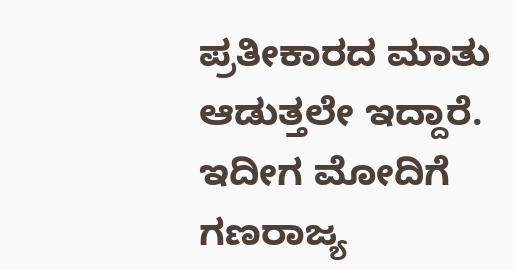ಪ್ರತೀಕಾರದ ಮಾತು ಆಡುತ್ತಲೇ ಇದ್ದಾರೆ. ಇದೀಗ ಮೋದಿಗೆ ಗಣರಾಜ್ಯ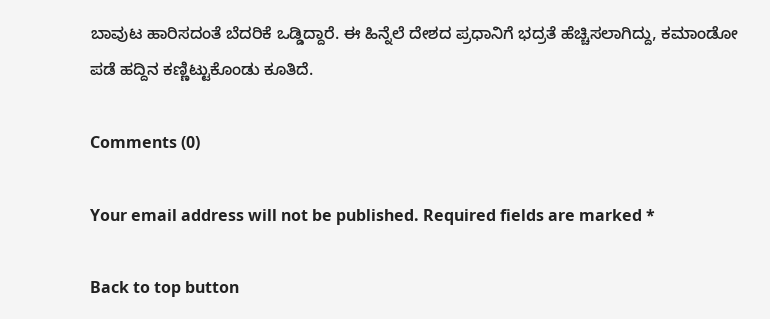ಬಾವುಟ ಹಾರಿಸದಂತೆ ಬೆದರಿಕೆ ಒಡ್ಡಿದ್ದಾರೆ. ಈ ಹಿನ್ನೆಲೆ ದೇಶದ ಪ್ರಧಾನಿಗೆ ಭದ್ರತೆ ಹೆಚ್ಚಿಸಲಾಗಿದ್ದು, ಕಮಾಂಡೋ ಪಡೆ ಹದ್ದಿನ ಕಣ್ಣಿಟ್ಟುಕೊಂಡು ಕೂತಿದೆ.

Comments (0)

Your email address will not be published. Required fields are marked *

Back to top button